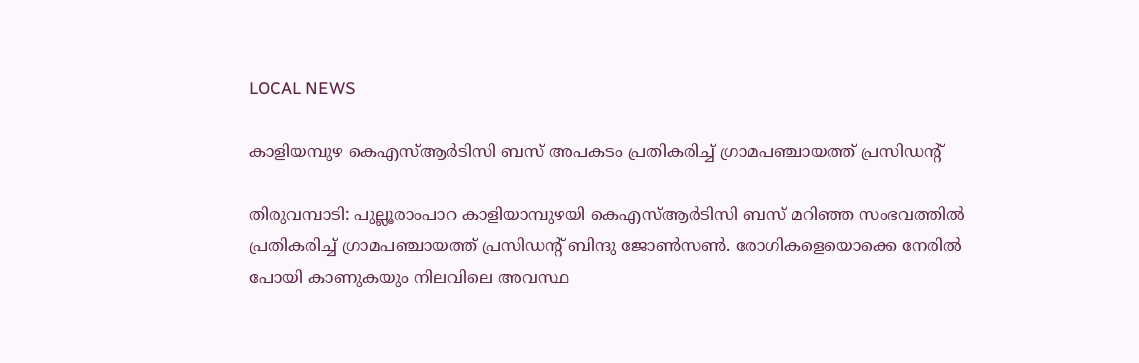LOCAL NEWS

കാളിയമ്പുഴ കെഎസ്ആർടിസി ബസ് അപകടം പ്രതികരിച്ച് ഗ്രാമപഞ്ചായത്ത് പ്രസിഡന്റ്

തിരുവമ്പാടി: പുല്ലൂരാംപാറ കാളിയാമ്പുഴയി കെഎസ്ആർടിസി ബസ് മറിഞ്ഞ സംഭവത്തിൽ പ്രതികരിച്ച് ഗ്രാമപഞ്ചായത്ത് പ്രസിഡന്റ് ബിന്ദു ജോൺസൺ. രോഗികളെയൊക്കെ നേരിൽ പോയി കാണുകയും നിലവിലെ അവസ്ഥ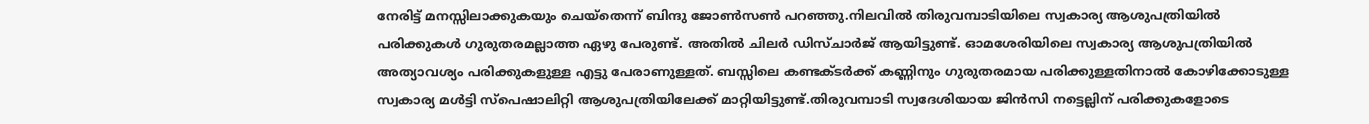നേരിട്ട് മനസ്സിലാക്കുകയും ചെയ്‌തെന്ന് ബിന്ദു ജോൺസൺ പറഞ്ഞു.നിലവിൽ തിരുവമ്പാടിയിലെ സ്വകാര്യ ആശുപത്രിയിൽ പരിക്കുകൾ ഗുരുതരമല്ലാത്ത ഏഴു പേരുണ്ട്. അതിൽ ചിലർ ഡിസ്ചാർജ് ആയിട്ടുണ്ട്. ഓമശേരിയിലെ സ്വകാര്യ ആശുപത്രിയിൽ അത്യാവശ്യം പരിക്കുകളുള്ള എട്ടു പേരാണുള്ളത്. ബസ്സിലെ കണ്ടക്ടർക്ക് കണ്ണിനും ഗുരുതരമായ പരിക്കുള്ളതിനാൽ കോഴിക്കോടുള്ള സ്വകാര്യ മൾട്ടി സ്പെഷാലിറ്റി ആശുപത്രിയിലേക്ക് മാറ്റിയിട്ടുണ്ട്.തിരുവമ്പാടി സ്വദേശിയായ ജിൻസി നട്ടെല്ലിന് പരിക്കുകളോടെ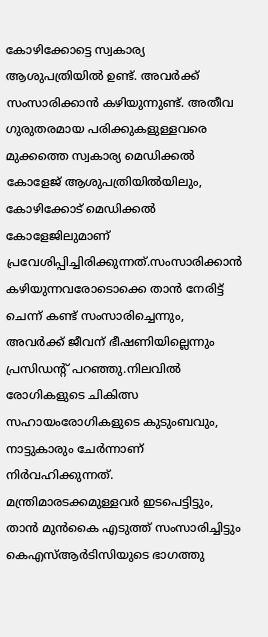കോഴിക്കോട്ടെ സ്വകാര്യ ആശുപത്രിയിൽ ഉണ്ട്. അവർക്ക് സംസാരിക്കാൻ കഴിയുന്നുണ്ട്. അതീവ ഗുരുതരമായ പരിക്കുകളുള്ളവരെ മുക്കത്തെ സ്വകാര്യ മെഡിക്കൽ കോളേജ് ആശുപത്രിയിൽയിലും, കോഴിക്കോട് മെഡിക്കൽ കോളേജിലുമാണ് പ്രവേശിപ്പിച്ചിരിക്കുന്നത്.സംസാരിക്കാൻ കഴിയുന്നവരോടൊക്കെ താൻ നേരിട്ട് ചെന്ന് കണ്ട് സംസാരിച്ചെന്നും, അവർക്ക് ജീവന് ഭീഷണിയില്ലെന്നും പ്രസിഡന്റ് പറഞ്ഞു.നിലവിൽ രോഗികളുടെ ചികിത്സ സഹായംരോഗികളുടെ കുടുംബവും, നാട്ടുകാരും ചേർന്നാണ് നിർവഹിക്കുന്നത്. മന്ത്രിമാരടക്കമുള്ളവർ ഇടപെട്ടിട്ടും, താൻ മുൻകൈ എടുത്ത് സംസാരിച്ചിട്ടും കെഎസ്ആർടിസിയുടെ ഭാഗത്തു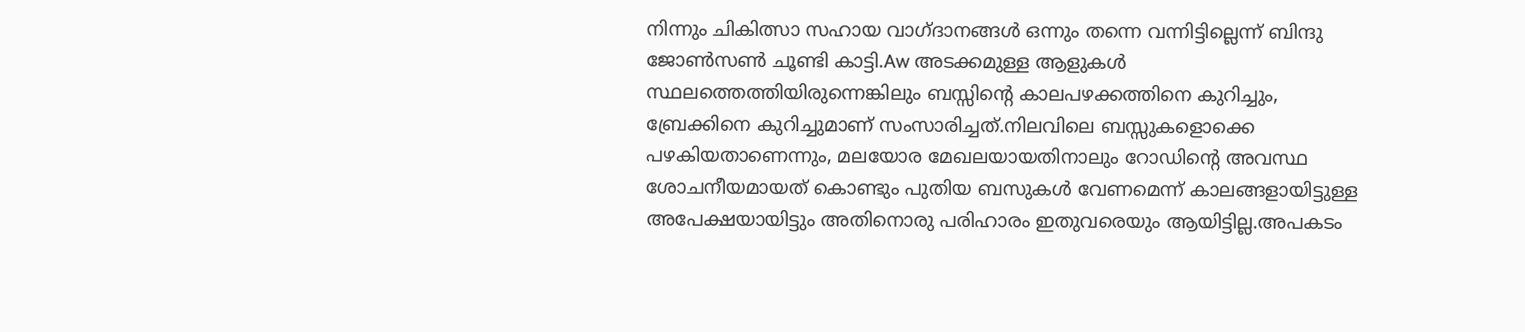നിന്നും ചികിത്സാ സഹായ വാഗ്ദാനങ്ങൾ ഒന്നും തന്നെ വന്നിട്ടില്ലെന്ന് ബിന്ദു ജോൺസൺ ചൂണ്ടി കാട്ടി.Aw അടക്കമുള്ള ആളുകൾ സ്ഥലത്തെത്തിയിരുന്നെങ്കിലും ബസ്സിന്റെ കാലപഴക്കത്തിനെ കുറിച്ചും, ബ്രേക്കിനെ കുറിച്ചുമാണ് സംസാരിച്ചത്.നിലവിലെ ബസ്സുകളൊക്കെ പഴകിയതാണെന്നും, മലയോര മേഖലയായതിനാലും റോഡിന്റെ അവസ്ഥ ശോചനീയമായത് കൊണ്ടും പുതിയ ബസുകൾ വേണമെന്ന് കാലങ്ങളായിട്ടുള്ള അപേക്ഷയായിട്ടും അതിനൊരു പരിഹാരം ഇതുവരെയും ആയിട്ടില്ല.അപകടം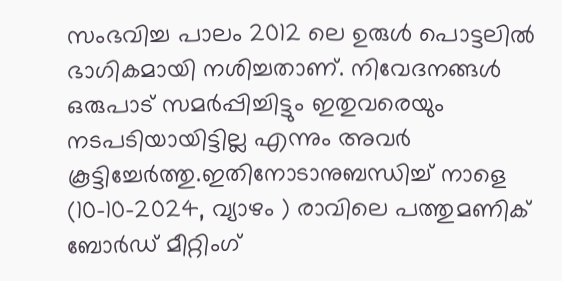സംഭവിച്ച പാലം 2012 ലെ ഉരുൾ പൊട്ടലിൽ ഭാഗികമായി നശിച്ചതാണ്. നിവേദനങ്ങൾ ഒരുപാട് സമർപ്പിച്ചിട്ടും ഇതുവരെയും നടപടിയായിട്ടില്ല എന്നും അവർ കൂട്ടിച്ചേർത്തു.ഇതിനോടാനുബന്ധിച്ച് നാളെ (10-10-2024, വ്യാഴം ) രാവിലെ പത്തുമണിക് ബോർഡ് മീറ്റിംഗ്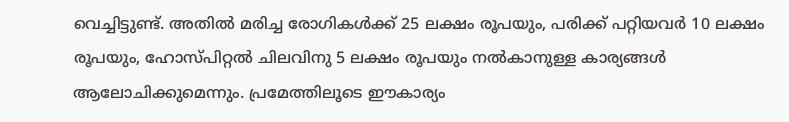വെച്ചിട്ടുണ്ട്. അതിൽ മരിച്ച രോഗികൾക്ക് 25 ലക്ഷം രൂപയും, പരിക്ക് പറ്റിയവർ 10 ലക്ഷം രൂപയും, ഹോസ്പിറ്റൽ ചിലവിനു 5 ലക്ഷം രൂപയും നൽകാനുള്ള കാര്യങ്ങൾ ആലോചിക്കുമെന്നും. പ്രമേത്തിലൂടെ ഈകാര്യം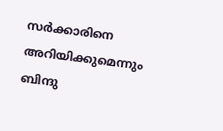സർക്കാരിനെ അറിയിക്കുമെന്നും ബിന്ദു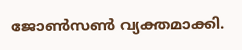ജോൺസൺ വ്യക്തമാക്കി.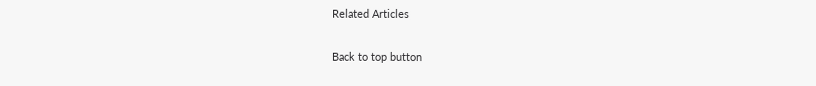Related Articles

Back to top button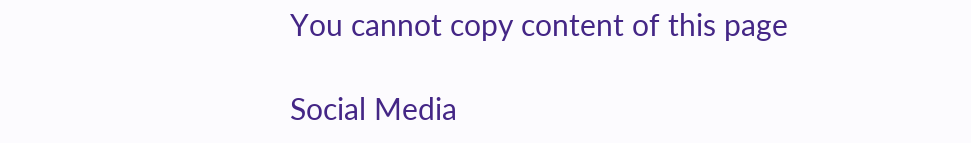You cannot copy content of this page

Social Media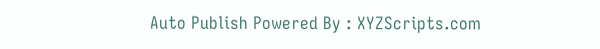Auto Publish Powered By : XYZScripts.com